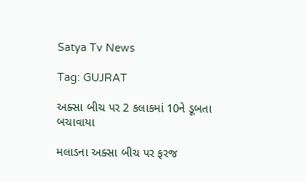Satya Tv News

Tag: GUJRAT

અક્સા બીચ પર 2 કલાકમાં 10ને ડૂબતા બચાવાયા

મલાડના અક્સા બીચ પર ફરજ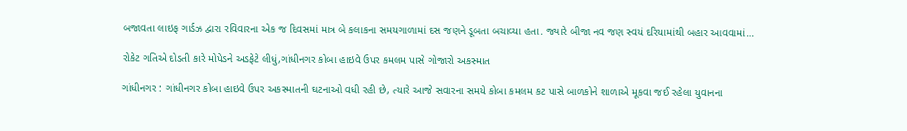બજાવતા લાઇફ ગાર્ડઝ દ્વારા રવિવારના એક જ દિવસમાં માત્ર બે કલાકના સમયગાળામાં દસ જણને ડૂબતા બચાવ્યા હતા. જ્યારે બીજા નવ જણ સ્વયં દરિયામાંથી બહાર આવવામાં…

રોકેટ ગતિએ દોડતી કારે મોપેડને અડફેટે લીધું,ગાંધીનગર કોબા હાઇવે ઉપર કમલમ પાસે ગોજારો અકસ્માત

ગાંધીનગર : ગાંધીનગર કોબા હાઇવે ઉપર અકસ્માતની ઘટનાઓ વધી રહી છે, ત્યારે આજે સવારના સમયે કોબા કમલમ કટ પાસે બાળકોને શાળાએ મૂકવા જઈ રહેલા યુવાનના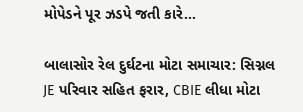મોપેડને પૂર ઝડપે જતી કારે…

બાલાસોર રેલ દુર્ઘટના મોટા સમાચાર: સિગ્નલ JE પરિવાર સહિત ફરાર, CBIE લીધા મોટા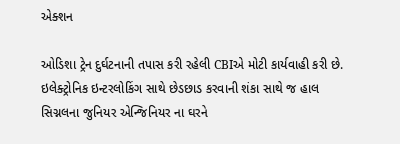એક્શન

ઓડિશા ટ્રેન દુર્ઘટનાની તપાસ કરી રહેલી CBIએ મોટી કાર્યવાહી કરી છે. ઇલેક્ટ્રોનિક ઇન્ટરલોકિંગ સાથે છેડછાડ કરવાની શંકા સાથે જ હાલ સિગ્નલના જુનિયર એન્જિનિયર ના ઘરને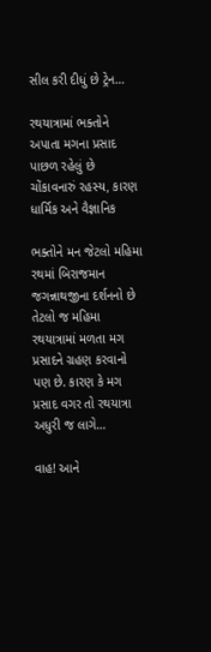સીલ કરી દીધું છે ટ્રેન…

રથયાત્રામાં ભક્તોને અપાતા મગના પ્રસાદ પાછળ રહેલું છે ચોંકાવનારું રહસ્ય, કારણ ધાર્મિક અને વૈજ્ઞાનિક

ભક્તોને મન જેટલો મહિમા રથમાં બિરાજમાન જગન્નાથજીના દર્શનનો છે તેટલો જ મહિમા રથયાત્રામાં મળતા મગ પ્રસાદને ગ્રહણ કરવાનો પણ છે. કારણ કે મગ પ્રસાદ વગર તો રથયાત્રા અધુરી જ લાગે…

વાહ! આને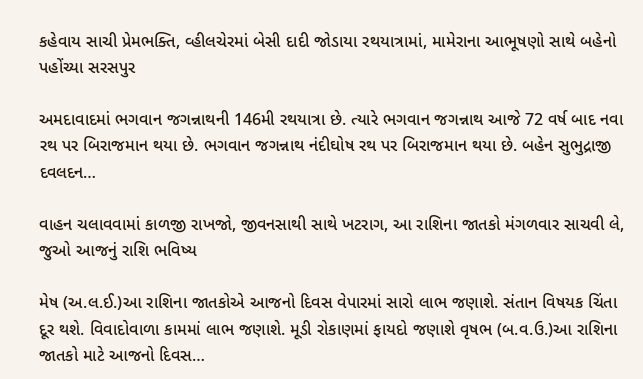કહેવાય સાચી પ્રેમભક્તિ, વ્હીલચેરમાં બેસી દાદી જોડાયા રથયાત્રામાં, મામેરાના આભૂષણો સાથે બહેનો પહોંચ્યા સરસપુર

અમદાવાદમાં ભગવાન જગન્નાથની 146મી રથયાત્રા છે. ત્યારે ભગવાન જગન્નાથ આજે 72 વર્ષ બાદ નવા રથ પર બિરાજમાન થયા છે. ભગવાન જગન્નાથ નંદીઘોષ રથ પર બિરાજમાન થયા છે. બહેન સુભુદ્રાજી દવલદન…

વાહન ચલાવવામાં કાળજી રાખજો, જીવનસાથી સાથે ખટરાગ, આ રાશિના જાતકો મંગળવાર સાચવી લે, જુઓ આજનું રાશિ ભવિષ્ય

મેષ (અ.લ.ઈ.)આ રાશિના જાતકોએ આજનો દિવસ વેપારમાં સારો લાભ જણાશે. સંતાન વિષયક ચિંતા દૂર થશે. વિવાદોવાળા કામમાં લાભ જણાશે. મૂડી રોકાણમાં ફાયદો જણાશે વૃષભ (બ.વ.ઉ.)આ રાશિના જાતકો માટે આજનો દિવસ…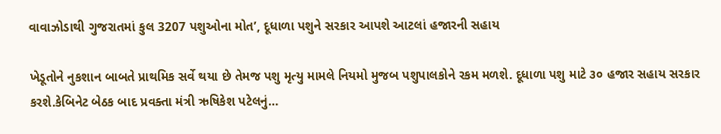વાવાઝોડાથી ગુજરાતમાં કુલ 3207 પશુઓના મોત’, દૂધાળા પશુને સરકાર આપશે આટલાં હજારની સહાય

ખેડૂતોને નુકશાન બાબતે પ્રાથમિક સર્વે થયા છે તેમજ પશુ મૃત્યુ મામલે નિયમો મુજબ પશુપાલકોને રકમ મળશે. દૂધાળા પશુ માટે ૩૦ હજાર સહાય સરકાર કરશે.કેબિનેટ બેઠક બાદ પ્રવક્તા મંત્રી ઋષિકેશ પટેલનું…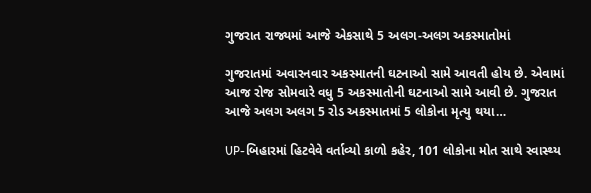ગુજરાત રાજ્યમાં આજે એકસાથે 5 અલગ-અલગ અકસ્માતોમાં

ગુજરાતમાં અવારનવાર અકસ્માતની ઘટનાઓ સામે આવતી હોય છે. એવામાં આજ રોજ સોમવારે વધુ 5 અકસ્માતોની ઘટનાઓ સામે આવી છે. ગુજરાત આજે અલગ અલગ 5 રોડ અકસ્માતમાં 5 લોકોના મૃત્યુ થયા…

UP-બિહારમાં હિટવેવે વર્તાવ્યો કાળો કહેર, 101 લોકોના મોત સાથે સ્વાસ્થ્ય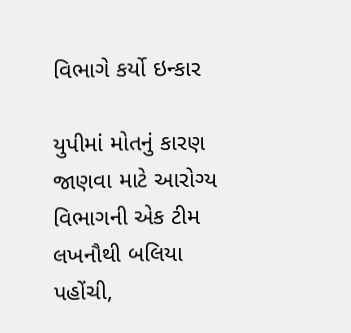વિભાગે કર્યો ઇન્કાર

યુપીમાં મોતનું કારણ જાણવા માટે આરોગ્ય વિભાગની એક ટીમ લખનૌથી બલિયા પહોંચી,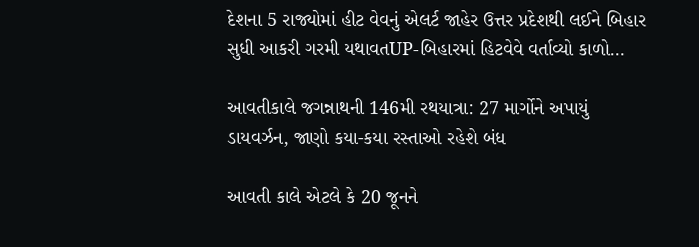દેશના 5 રાજ્યોમાં હીટ વેવનું એલર્ટ જાહેર ઉત્તર પ્રદેશથી લઈને બિહાર સુધી આકરી ગરમી યથાવતUP-બિહારમાં હિટવેવે વર્તાવ્યો કાળો…

આવતીકાલે જગન્નાથની 146મી રથયાત્રા: 27 માર્ગોને અપાયું ડાયવર્ઝન, જાણો કયા-કયા રસ્તાઓ રહેશે બંધ

આવતી કાલે એટલે કે 20 જૂનને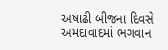અષાઢી બીજના દિવસે અમદાવાદમાં ભગવાન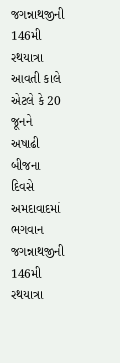જગન્નાથજીની 146મી રથયાત્રા આવતી કાલે એટલે કે 20 જૂનને અષાઢી બીજના દિવસે અમદાવાદમાં ભગવાન જગન્નાથજીની 146મી રથયાત્રા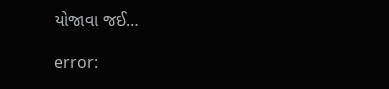યોજાવા જઈ…

error: